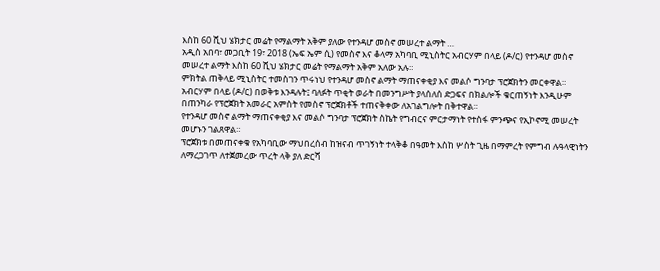እስከ 60 ሺህ ሄክታር መሬት የማልማት አቅም ያለው የተንዳሆ መስኖ መሠረተ ልማት …
አዲስ አበባ፣ መጋቢት 19፣ 2018 (ኤፍ ኤም ሲ) የመስኖ እና ቆላማ አካባቢ ሚኒስትር አብርሃም በላይ (ዶ/ር) የተንዳሆ መስኖ መሠረተ ልማት እስከ 60 ሺህ ሄክታር መሬት የማልማት አቅም አለው አሉ።
ምክትል ጠቅላይ ሚኒስትር ተመስገን ጥሩነህ የተንዳሆ መስኖ ልማት ማጠናቀቂያ እና መልሶ ግንባታ ፕሮጀክትን መርቀዋል።
አብርሃም በላይ (ዶ/ር) በወቅቱ እንዳሉት፤ ባለፉት ጥቂት ወራት በመንግሥት ያላሰለሰ ድጋፍና በክልሎች ቁርጠኝነት እንዲሁም በጠንካራ የፕሮጀክት አመራር አምስት የመስኖ ፕሮጀክቶች ተጠናቅቀው ለአገልግሎት በቅተዋል።
የተንዳሆ መስኖ ልማት ማጠናቀቂያ እና መልሶ ግንባታ ፕሮጀክት ስኬት የግብርና ምርታማነት የተስፋ ምንጭና የኢኮኖሚ መሠረት መሆኑን ገልጸዋል።
ፕሮጀክቱ በመጠናቀቁ የአካባቢው ማህበረሰብ ከዝናብ ጥገኝነት ተላቅቆ በዓመት እስከ ሦስት ጊዜ በማምረት የምግብ ሉዓላዊነትን ለማረጋገጥ ለተጀመረው ጥረት ላቅ ያለ ድርሻ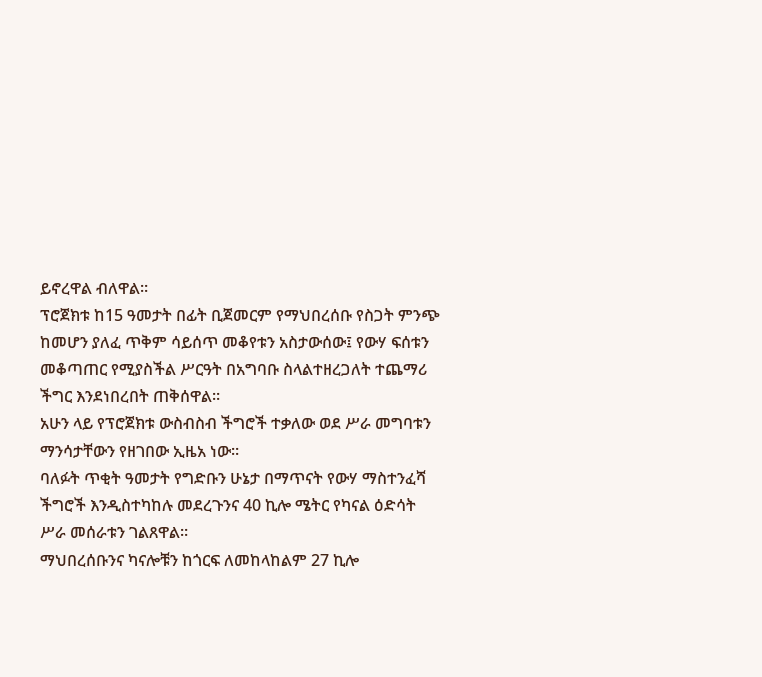ይኖረዋል ብለዋል።
ፕሮጀክቱ ከ15 ዓመታት በፊት ቢጀመርም የማህበረሰቡ የስጋት ምንጭ ከመሆን ያለፈ ጥቅም ሳይሰጥ መቆየቱን አስታውሰው፤ የውሃ ፍሰቱን መቆጣጠር የሚያስችል ሥርዓት በአግባቡ ስላልተዘረጋለት ተጨማሪ ችግር እንደነበረበት ጠቅሰዋል።
አሁን ላይ የፕሮጀክቱ ውስብስብ ችግሮች ተቃለው ወደ ሥራ መግባቱን ማንሳታቸውን የዘገበው ኢዜአ ነው።
ባለፉት ጥቂት ዓመታት የግድቡን ሁኔታ በማጥናት የውሃ ማስተንፈሻ ችግሮች እንዲስተካከሉ መደረጉንና 40 ኪሎ ሜትር የካናል ዕድሳት ሥራ መሰራቱን ገልጸዋል።
ማህበረሰቡንና ካናሎቹን ከጎርፍ ለመከላከልም 27 ኪሎ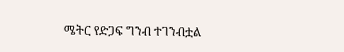ሜትር የድጋፍ ግንብ ተገንብቷል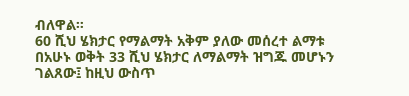ብለዋል።
60 ሺህ ሄክታር የማልማት አቅም ያለው መሰረተ ልማቱ በአሁኑ ወቅት 33 ሺህ ሄክታር ለማልማት ዝግጁ መሆኑን ገልጸው፤ ከዚህ ውስጥ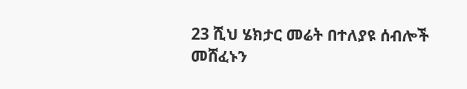23 ሺህ ሄክታር መሬት በተለያዩ ሰብሎች መሸፈኑን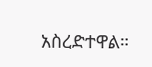አስረድተዋል።